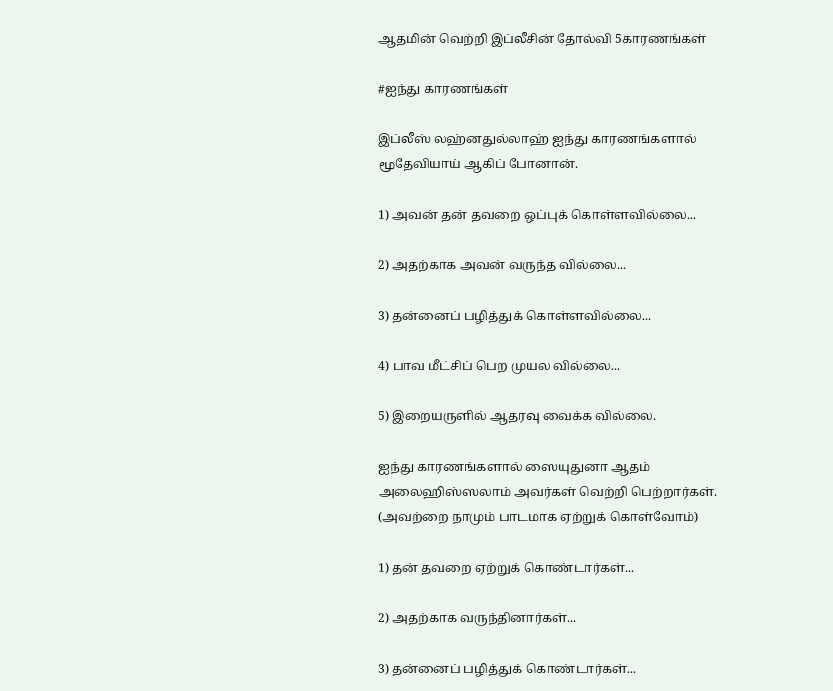ஆதமின் வெற்றி இப்லீசின் தோல்வி 5காரணங்கள்

#ஐந்து காரணங்கள்

இப்லீஸ் லஹ்னதுல்லாஹ் ஐந்து காரணங்களால் மூதேவியாய் ஆகிப் போனான்.

1) அவன் தன் தவறை ஒப்புக் கொள்ளவில்லை...

2) அதற்காக அவன் வருந்த வில்லை...

3) தன்னைப் பழித்துக் கொள்ளவில்லை...

4) பாவ மீட்சிப் பெற முயல வில்லை...

5) இறையருளில் ஆதரவு வைக்க வில்லை.

ஐந்து காரணங்களால் ஸையுதுனா ஆதம் அலைஹிஸ்ஸலாம் அவர்கள் வெற்றி பெற்றார்கள். (அவற்றை நாமும் பாடமாக ஏற்றுக் கொள்வோம்)

1) தன் தவறை ஏற்றுக் கொண்டார்கள்...

2) அதற்காக வருந்தினார்கள்...

3) தன்னைப் பழித்துக் கொண்டார்கள்...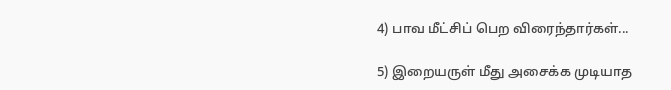4) பாவ மீட்சிப் பெற விரைந்தார்கள்...

5) இறையருள் மீது அசைக்க முடியாத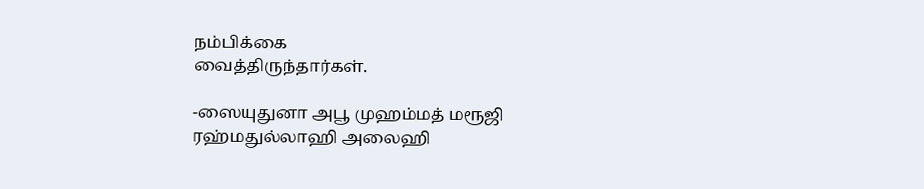நம்பிக்கை
வைத்திருந்தார்கள்.

-ஸையுதுனா அபூ முஹம்மத் மரூஜி
ரஹ்மதுல்லாஹி அலைஹி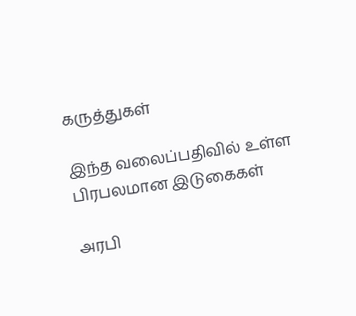கருத்துகள்

இந்த வலைப்பதிவில் உள்ள பிரபலமான இடுகைகள்

அரபி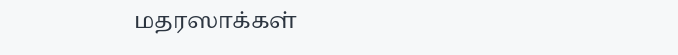மதரஸாக்கள்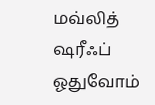மவ்லித் ஷரீஃப் ஓதுவோம்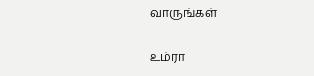வாருங்கள்

உம்ரா